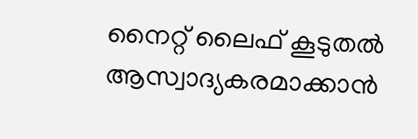നൈറ്റ് ലൈഫ് കൂടുതല്‍ ആസ്വാദ്യകരമാക്കാന്‍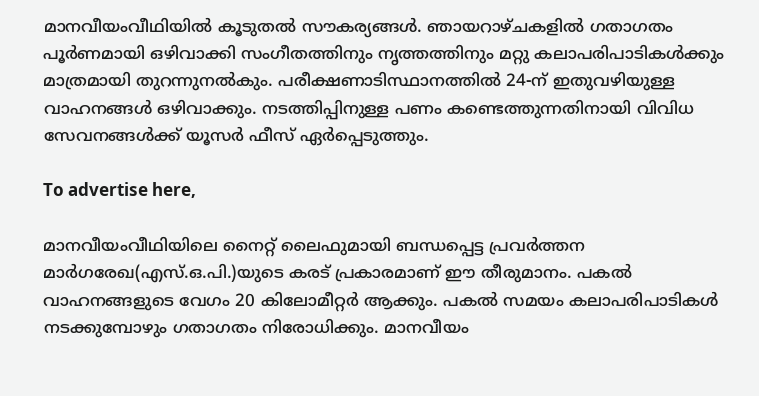മാനവീയംവീഥിയില്‍ കൂടുതല്‍ സൗകര്യങ്ങള്‍. ഞായറാഴ്ചകളില്‍ ഗതാഗതം പൂര്‍ണമായി ഒഴിവാക്കി സംഗീതത്തിനും നൃത്തത്തിനും മറ്റു കലാപരിപാടികള്‍ക്കും മാത്രമായി തുറന്നുനല്‍കും. പരീക്ഷണാടിസ്ഥാനത്തില്‍ 24-ന് ഇതുവഴിയുള്ള വാഹനങ്ങള്‍ ഒഴിവാക്കും. നടത്തിപ്പിനുള്ള പണം കണ്ടെത്തുന്നതിനായി വിവിധ സേവനങ്ങള്‍ക്ക് യൂസര്‍ ഫീസ് ഏര്‍പ്പെടുത്തും.

To advertise here,

മാനവീയംവീഥിയിലെ നൈറ്റ് ലൈഫുമായി ബന്ധപ്പെട്ട പ്രവര്‍ത്തന മാര്‍ഗരേഖ(എസ്.ഒ.പി.)യുടെ കരട് പ്രകാരമാണ് ഈ തീരുമാനം. പകല്‍ വാഹനങ്ങളുടെ വേഗം 20 കിലോമീറ്റര്‍ ആക്കും. പകല്‍ സമയം കലാപരിപാടികള്‍ നടക്കുമ്പോഴും ഗതാഗതം നിരോധിക്കും. മാനവീയം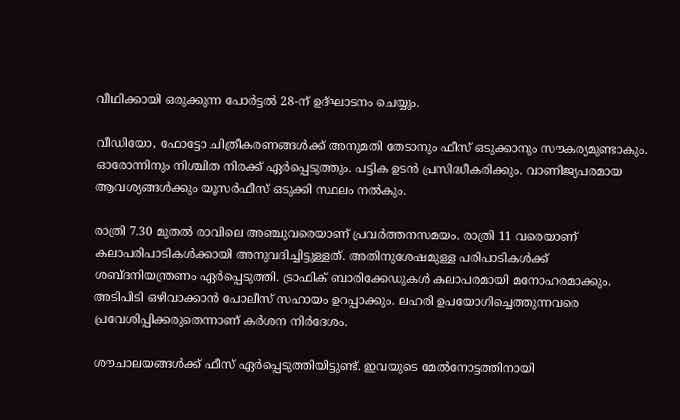വീഥിക്കായി ഒരുക്കുന്ന പോര്‍ട്ടല്‍ 28-ന് ഉദ്ഘാടനം ചെയ്യും.

വീഡിയോ, ഫോട്ടോ ചിത്രീകരണങ്ങള്‍ക്ക് അനുമതി തേടാനും ഫീസ് ഒടുക്കാനും സൗകര്യമുണ്ടാകും. ഓരോന്നിനും നിശ്ചിത നിരക്ക് ഏര്‍പ്പെടുത്തും. പട്ടിക ഉടന്‍ പ്രസിദ്ധീകരിക്കും. വാണിജ്യപരമായ ആവശ്യങ്ങള്‍ക്കും യൂസര്‍ഫീസ് ഒടുക്കി സ്ഥലം നല്‍കും.

രാത്രി 7.30 മുതല്‍ രാവിലെ അഞ്ചുവരെയാണ് പ്രവര്‍ത്തനസമയം. രാത്രി 11 വരെയാണ് കലാപരിപാടികള്‍ക്കായി അനുവദിച്ചിട്ടുള്ളത്. അതിനുശേഷമുള്ള പരിപാടികള്‍ക്ക് ശബ്ദനിയന്ത്രണം ഏര്‍പ്പെടുത്തി. ട്രാഫിക് ബാരിക്കേഡുകള്‍ കലാപരമായി മനോഹരമാക്കും. അടിപിടി ഒഴിവാക്കാന്‍ പോലീസ് സഹായം ഉറപ്പാക്കും. ലഹരി ഉപയോഗിച്ചെത്തുന്നവരെ പ്രവേശിപ്പിക്കരുതെന്നാണ് കര്‍ശന നിര്‍ദേശം.

ശൗചാലയങ്ങള്‍ക്ക് ഫീസ് ഏര്‍പ്പെടുത്തിയിട്ടുണ്ട്. ഇവയുടെ മേല്‍നോട്ടത്തിനായി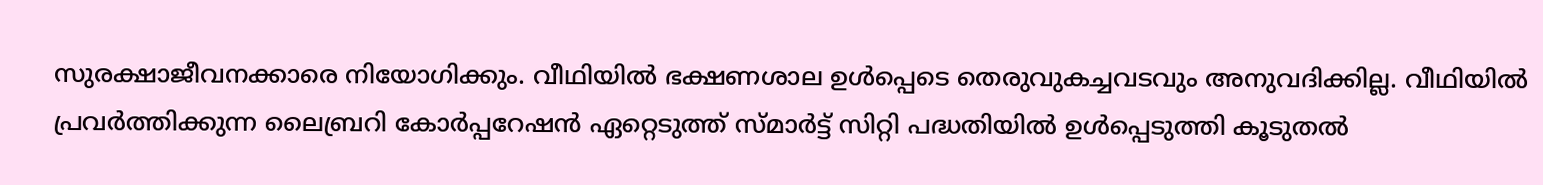സുരക്ഷാജീവനക്കാരെ നിയോഗിക്കും. വീഥിയില്‍ ഭക്ഷണശാല ഉള്‍പ്പെടെ തെരുവുകച്ചവടവും അനുവദിക്കില്ല. വീഥിയില്‍ പ്രവര്‍ത്തിക്കുന്ന ലൈബ്രറി കോര്‍പ്പറേഷന്‍ ഏറ്റെടുത്ത് സ്മാര്‍ട്ട് സിറ്റി പദ്ധതിയില്‍ ഉള്‍പ്പെടുത്തി കൂടുതല്‍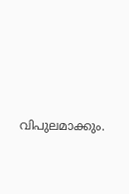വിപുലമാക്കും.